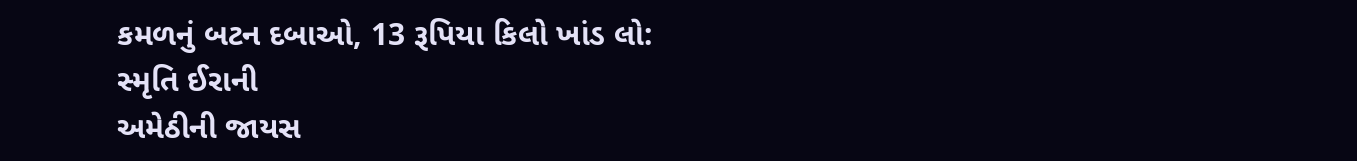કમળનું બટન દબાઓ, 13 રૂપિયા કિલો ખાંડ લો: સ્મૃતિ ઈરાની
અમેઠીની જાયસ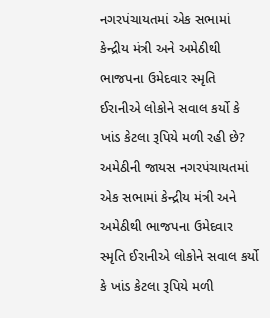નગરપંચાયતમાં એક સભામાં કેન્દ્રીય મંત્રી અને અમેઠીથી ભાજપના ઉમેદવાર સ્મૃતિ ઈરાનીએ લોકોને સવાલ કર્યો કે ખાંડ કેટલા રૂપિયે મળી રહી છે?
અમેઠીની જાયસ નગરપંચાયતમાં એક સભામાં કેન્દ્રીય મંત્રી અને અમેઠીથી ભાજપના ઉમેદવાર સ્મૃતિ ઈરાનીએ લોકોને સવાલ કર્યો કે ખાંડ કેટલા રૂપિયે મળી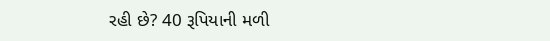રહી છે? 40 રૂપિયાની મળી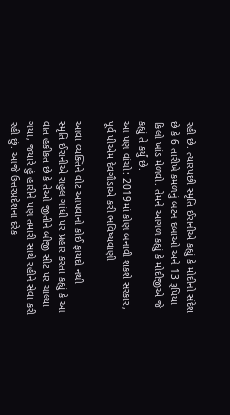રહી છે. ત્યારપછી સ્મૃતિ ઈરાનીએ કહ્યું કે મોદીનો સંદેશ છે કે 6 તારીખે કમળનું બટન દબાઓ અને 13 રૂપિયા કિલો ખાંડ મેળવો. તેમને આગળ કહ્યું કે મોદીજીએ જે કહ્યું તે કર્યું છે.
આ પણ વાંચો: 2019માં કોણ બનાવી શકશે સરકાર, પૂર્વ પીએમ દેવગૌડાએ કરી ભવિષ્યવાણી

આવા વ્યક્તિને વોટ આપવાનો કોઈ ફાયદો નથી
સ્મૃતિ ઈરાનીએ રાહુલ ગાંધી પર પ્રહાર કરતા કહ્યું કે આ વાત હકીકત છે કે તેઓ જીતીને બીજી સીટ પર ચાલ્યા ગયા, જયારે હું હારીને પણ તમારી સાથે રહીને સેવા કરી રહી છું. આજે ઉત્તરપ્રદેશના દરેક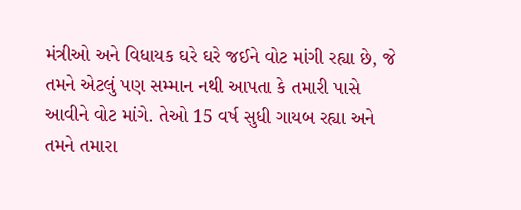મંત્રીઓ અને વિધાયક ઘરે ઘરે જઈને વોટ માંગી રહ્યા છે, જે તમને એટલું પણ સમ્માન નથી આપતા કે તમારી પાસે આવીને વોટ માંગે. તેઓ 15 વર્ષ સુધી ગાયબ રહ્યા અને તમને તમારા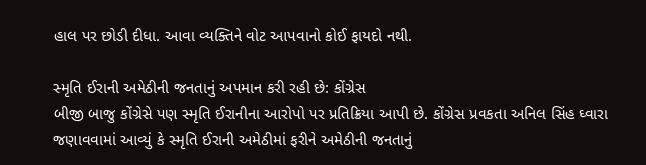હાલ પર છોડી દીધા. આવા વ્યક્તિને વોટ આપવાનો કોઈ ફાયદો નથી.

સ્મૃતિ ઈરાની અમેઠીની જનતાનું અપમાન કરી રહી છે: કોંગ્રેસ
બીજી બાજુ કોંગ્રેસે પણ સ્મૃતિ ઈરાનીના આરોપો પર પ્રતિક્રિયા આપી છે. કોંગ્રેસ પ્રવકતા અનિલ સિંહ ઘ્વારા જણાવવામાં આવ્યું કે સ્મૃતિ ઈરાની અમેઠીમાં ફરીને અમેઠીની જનતાનું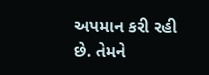અપમાન કરી રહી છે. તેમને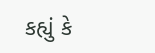કહ્યું કે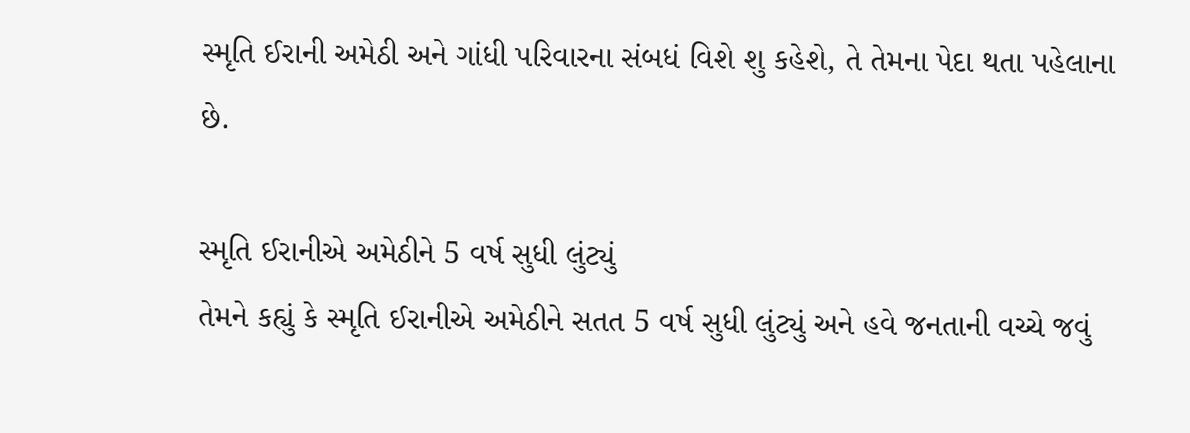સ્મૃતિ ઈરાની અમેઠી અને ગાંધી પરિવારના સંબધં વિશે શુ કહેશે, તે તેમના પેદા થતા પહેલાના છે.

સ્મૃતિ ઈરાનીએ અમેઠીને 5 વર્ષ સુધી લુંટ્યું
તેમને કહ્યું કે સ્મૃતિ ઈરાનીએ અમેઠીને સતત 5 વર્ષ સુધી લુંટ્યું અને હવે જનતાની વચ્ચે જવું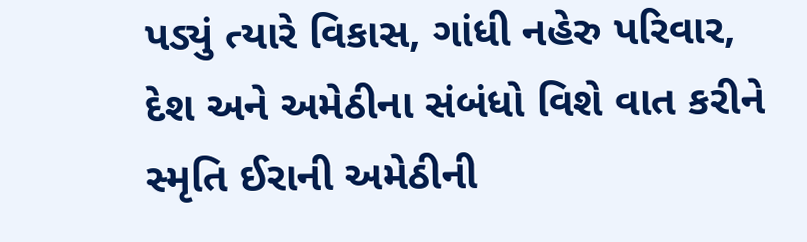પડ્યું ત્યારે વિકાસ, ગાંધી નહેરુ પરિવાર, દેશ અને અમેઠીના સંબંધો વિશે વાત કરીને સ્મૃતિ ઈરાની અમેઠીની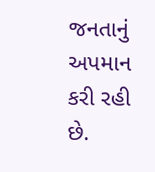જનતાનું અપમાન કરી રહી છે.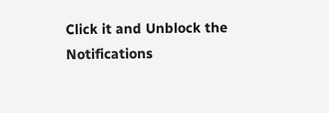Click it and Unblock the Notifications